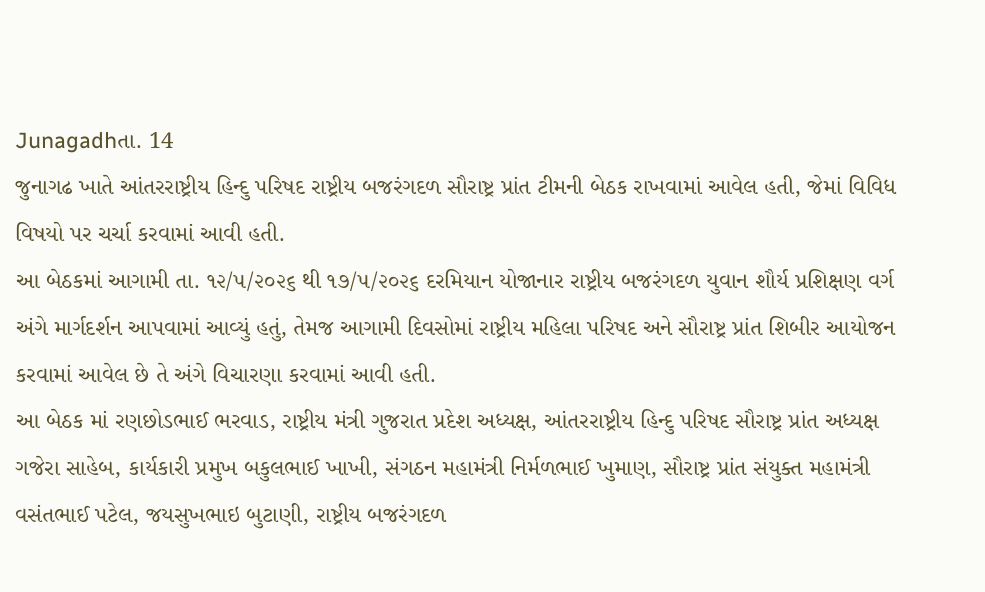Junagadhતા. 14
જુનાગઢ ખાતે આંતરરાષ્ટ્રીય હિન્દુ પરિષદ રાષ્ટ્રીય બજરંગદળ સૌરાષ્ટ્ર પ્રાંત ટીમની બેઠક રાખવામાં આવેલ હતી, જેમાં વિવિધ વિષયો પર ચર્ચા કરવામાં આવી હતી.
આ બેઠકમાં આગામી તા. ૧૨/૫/૨૦૨૬ થી ૧૭/૫/૨૦૨૬ દરમિયાન યોજાનાર રાષ્ટ્રીય બજરંગદળ યુવાન શૌર્ય પ્રશિક્ષણ વર્ગ અંગે માર્ગદર્શન આપવામાં આવ્યું હતું, તેમજ આગામી દિવસોમાં રાષ્ટ્રીય મહિલા પરિષદ અને સૌરાષ્ટ્ર પ્રાંત શિબીર આયોજન કરવામાં આવેલ છે તે અંગે વિચારણા કરવામાં આવી હતી.
આ બેઠક માં રણછોડભાઈ ભરવાડ, રાષ્ટ્રીય મંત્રી ગુજરાત પ્રદેશ અધ્યક્ષ, આંતરરાષ્ટ્રીય હિન્દુ પરિષદ સૌરાષ્ટ્ર પ્રાંત અધ્યક્ષ ગજેરા સાહેબ, કાર્યકારી પ્રમુખ બકુલભાઈ ખાખી, સંગઠન મહામંત્રી નિર્મળભાઈ ખુમાણ, સૌરાષ્ટ્ર પ્રાંત સંયુક્ત મહામંત્રી વસંતભાઈ પટેલ, જયસુખભાઇ બુટાણી, રાષ્ટ્રીય બજરંગદળ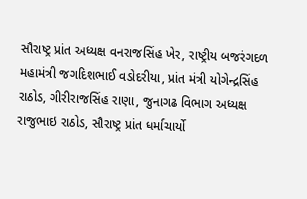સૌરાષ્ટ્ર પ્રાંત અધ્યક્ષ વનરાજસિંહ ખેર, રાષ્ટ્રીય બજરંગદળ મહામંત્રી જગદિશભાઈ વડોદરીયા, પ્રાંત મંત્રી યોગેન્દ્રસિંહ રાઠોડ, ગીરીરાજસિંહ રાણા, જુનાગઢ વિભાગ અધ્યક્ષ રાજુભાઇ રાઠોડ, સૌરાષ્ટ્ર પ્રાંત ધર્માચાર્યો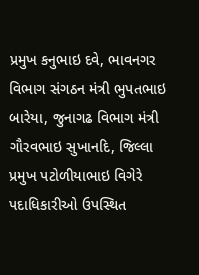પ્રમુખ કનુભાઇ દવે, ભાવનગર વિભાગ સંગઠન મંત્રી ભુપતભાઇ બારેયા, જુનાગઢ વિભાગ મંત્રી ગૌરવભાઇ સુખાનદિ, જિલ્લા પ્રમુખ પટોળીયાભાઇ વિગેરે પદાધિકારીઓ ઉપસ્થિત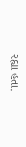રહ્યા હતા.